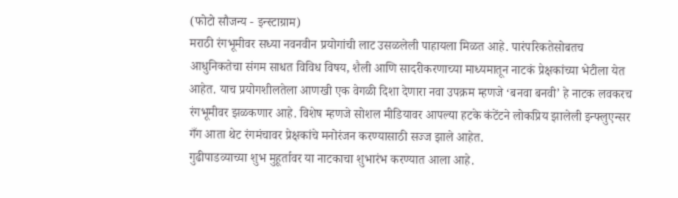(फोटो सौजन्य - इन्स्टाग्राम)
मराठी रंगभूमीवर सध्या नवनवीन प्रयोगांची लाट उसळलेली पाहायला मिळत आहे. पारंपरिकतेसोबतच आधुनिकतेचा संगम साधत विविध विषय, शैली आणि सादरीकरणाच्या माध्यमातून नाटकं प्रेक्षकांच्या भेटीला येत आहेत. याच प्रयोगशीलतेला आणखी एक वेगळी दिशा देणारा नवा उपक्रम म्हणजे ‘बनवा बनवी’ हे नाटक लवकरच रंगभूमीवर झळकणार आहे. विशेष म्हणजे सोशल मीडियावर आपल्या हटके कंटेंटने लोकप्रिय झालेली इन्फ्लुएन्सर गँग आता थेट रंगमंचावर प्रेक्षकांचे मनोरंजन करण्यासाठी सज्ज झाले आहेत.
गुढीपाडव्याच्या शुभ मुहूर्तावर या नाटकाचा शुभारंभ करण्यात आला आहे.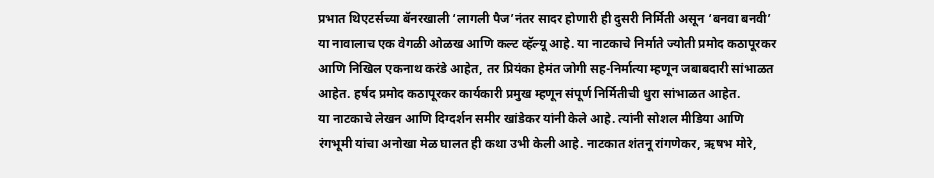प्रभात थिएटर्सच्या बॅनरखाली ‘लागली पैज’नंतर सादर होणारी ही दुसरी निर्मिती असून ‘बनवा बनवी’ या नावालाच एक वेगळी ओळख आणि कल्ट व्हॅल्यू आहे. या नाटकाचे निर्माते ज्योती प्रमोद कठापूरकर आणि निखिल एकनाथ करंडे आहेत, तर प्रियंका हेमंत जोगी सह-निर्मात्या म्हणून जबाबदारी सांभाळत आहेत. हर्षद प्रमोद कठापूरकर कार्यकारी प्रमुख म्हणून संपूर्ण निर्मितीची धुरा सांभाळत आहेत.
या नाटकाचे लेखन आणि दिग्दर्शन समीर खांडेकर यांनी केले आहे. त्यांनी सोशल मीडिया आणि रंगभूमी यांचा अनोखा मेळ घालत ही कथा उभी केली आहे. नाटकात शंतनू रांगणेकर, ऋषभ मोरे,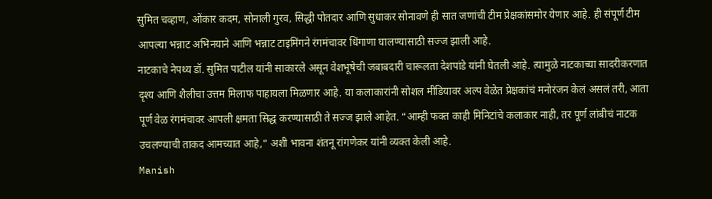सुमित चव्हाण, ओंकार कदम, सोनाली गुरव, सिद्धी पोतदार आणि सुधाकर सोनावणे ही सात जणांची टीम प्रेक्षकांसमोर येणार आहे. ही संपूर्ण टीम आपल्या भन्नाट अभिनयाने आणि भन्नाट टाइमिंगने रंगमंचावर धिंगाणा घालण्यासाठी सज्ज झाली आहे.
नाटकाचे नेपथ्य डॉ. सुमित पाटील यांनी साकारले असून वेशभूषेची जबाबदारी चारूलता देशपांडे यांनी घेतली आहे. त्यामुळे नाटकाच्या सादरीकरणात दृश्य आणि शैलीचा उत्तम मिलाफ पाहायला मिळणार आहे. या कलाकारांनी सोशल मीडियावर अल्प वेळेत प्रेक्षकांचं मनोरंजन केलं असलं तरी, आता पूर्ण वेळ रंगमंचावर आपली क्षमता सिद्ध करण्यासाठी ते सज्ज झाले आहेत. “आम्ही फक्त काही मिनिटांचे कलाकार नाही, तर पूर्ण लांबीचं नाटक उचलण्याची ताकद आमच्यात आहे,” अशी भावना शंतनू रांगणेकर यांनी व्यक्त केली आहे.
Manish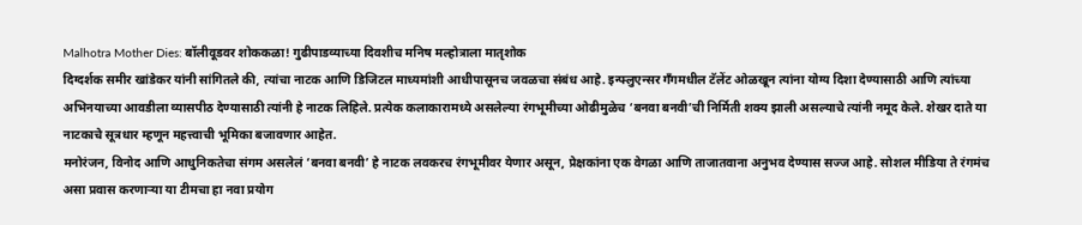Malhotra Mother Dies: बॉलीवूडवर शोककळा! गुढीपाडव्याच्या दिवशीच मनिष मल्होत्राला मातृशोक
दिग्दर्शक समीर खांडेकर यांनी सांगितले की, त्यांचा नाटक आणि डिजिटल माध्यमांशी आधीपासूनच जवळचा संबंध आहे. इन्फ्लुएन्सर गँगमधील टॅलेंट ओळखून त्यांना योग्य दिशा देण्यासाठी आणि त्यांच्या अभिनयाच्या आवडीला व्यासपीठ देण्यासाठी त्यांनी हे नाटक लिहिले. प्रत्येक कलाकारामध्ये असलेल्या रंगभूमीच्या ओढीमुळेच ‘बनवा बनवी’ची निर्मिती शक्य झाली असल्याचे त्यांनी नमूद केले. शेखर दाते या नाटकाचे सूत्रधार म्हणून महत्त्वाची भूमिका बजावणार आहेत.
मनोरंजन, विनोद आणि आधुनिकतेचा संगम असलेलं ‘बनवा बनवी’ हे नाटक लवकरच रंगभूमीवर येणार असून, प्रेक्षकांना एक वेगळा आणि ताजातवाना अनुभव देण्यास सज्ज आहे. सोशल मीडिया ते रंगमंच असा प्रवास करणाऱ्या या टीमचा हा नवा प्रयोग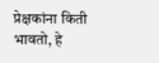प्रेक्षकांना किती भावतो, हे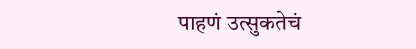पाहणं उत्सुकतेचं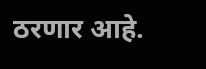ठरणार आहे.